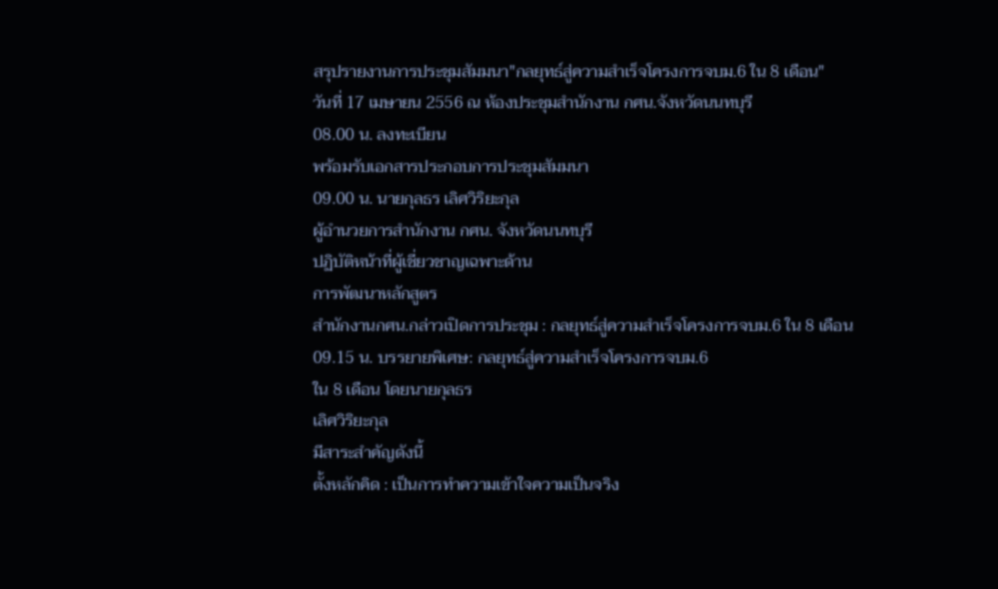สรุปรายงานการประชุมสัมมนา"กลยุทธ์สู่ความสำเร็จโครงการจบม.6 ใน 8 เดือน"
วันที่ 17 เมษายน 2556 ณ ห้องประชุมสำนักงาน กศน.จังหวัดนนทบุรี
08.00 น. ลงทะเบียน
พร้อมรับเอกสารประกอบการประชุมสัมมนา
09.00 น. นายกุลธร เลิศวิริยะกุล
ผู้อำนวยการสำนักงาน กศน. จังหวัดนนทบุรี
ปฏิบัติหน้าที่ผู้เชี่ยวชาญเฉพาะด้าน
การพัฒนาหลักสูตร
สำนักงานกศน.กล่าวเปิดการประชุม : กลยุทธ์สู่ความสำเร็จโครงการจบม.6 ใน 8 เดือน
09.15 น. บรรยายพิเศษ: กลยุทธ์สู่ความสำเร็จโครงการจบม.6
ใน 8 เดือน โดยนายกุลธร
เลิศวิริยะกุล
มีสาระสำคัญดังนี้
ตั้งหลักคิด : เป็นการทำความเข้าใจความเป็นจริง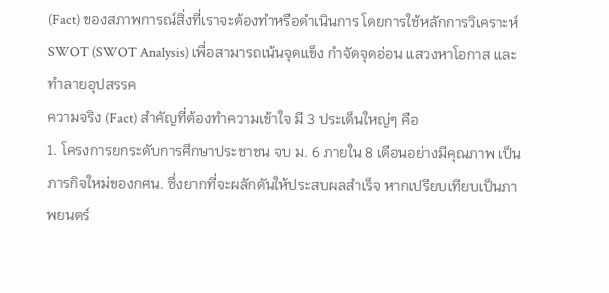(Fact) ของสภาพการณ์สิ่งที่เราจะต้องทำหรือดำเนินการ โดยการใช้หลักการวิเคราะห์ SWOT (SWOT Analysis) เพื่อสามารถเน้นจุดแข็ง กำจัดจุดอ่อน แสวงหาโอกาส และทำลายอุปสรรค
ความจริง (Fact) สำคัญที่ต้องทำความเข้าใจ มี 3 ประเด็นใหญ่ๆ คือ
1. โครงการยกระดับการศึกษาประชาชน จบ ม. 6 ภายใน 8 เดือนอย่างมีคุณภาพ เป็นภารกิจใหม่ของกศน. ซึ่งยากที่จะผลักดันให้ประสบผลสำเร็จ หากเปรียบเทียบเป็นภาพยนตร์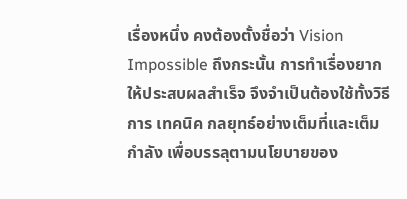เรื่องหนึ่ง คงต้องตั้งชื่อว่า Vision Impossible ถึงกระนั้น การทำเรื่องยากให้ประสบผลสำเร็จ จึงจำเป็นต้องใช้ทั้งวิธีการ เทคนิค กลยุทธ์อย่างเต็มที่และเต็มกำลัง เพื่อบรรลุตามนโยบายของ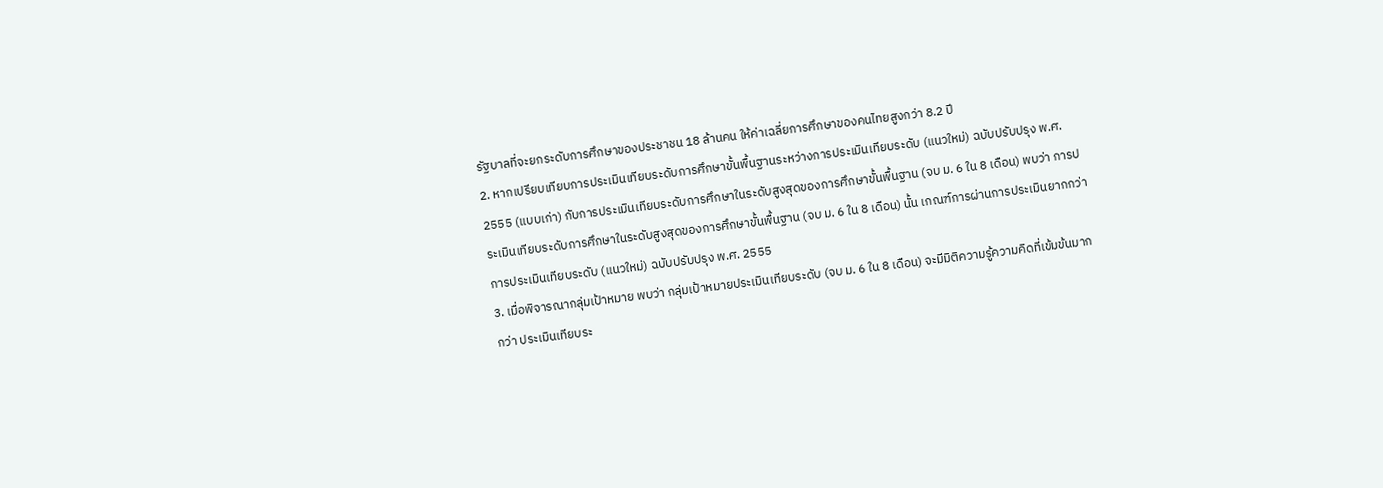รัฐบาลที่จะยกระดับการศึกษาของประชาชน 18 ล้านคน ให้ค่าเฉลี่ยการศึกษาของคนไทยสูงกว่า 8.2 ปี
2. หากเปรียบเทียบการประเมินเทียบระดับการศึกษาขั้นพื้นฐานระหว่างการประเมินเทียบระดับ (แนวใหม่) ฉบับปรับปรุง พ.ศ. 2555 (แบบเก่า) กับการประเมินเทียบระดับการศึกษาในระดับสูงสุดของการศึกษาขั้นพื้นฐาน (จบ ม. 6 ใน 8 เดือน) พบว่า การประเมินเทียบระดับการศึกษาในระดับสูงสุดของการศึกษาขั้นพื้นฐาน (จบ ม. 6 ใน 8 เดือน) นั้น เกณฑ์การผ่านการประเมินยากกว่าการประเมินเทียบระดับ (แนวใหม่) ฉบับปรับปรุง พ.ศ. 2555
3. เมื่อพิจารณากลุ่มเป้าหมาย พบว่า กลุ่มเป้าหมายประเมินเทียบระดับ (จบ ม. 6 ใน 8 เดือน) จะมีมิติความรู้ความคิดที่เข้มข้นมากกว่า ประเมินเทียบระ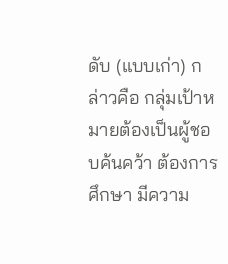ดับ (แบบเก่า) กล่าวคือ กลุ่มเป้าหมายต้องเป็นผู้ชอบค้นคว้า ต้องการศึกษา มีความ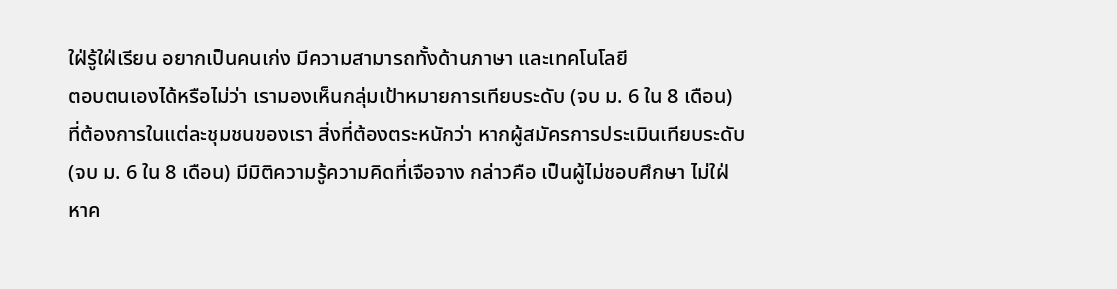ใฝ่รู้ใฝ่เรียน อยากเป็นคนเก่ง มีความสามารถทั้งด้านภาษา และเทคโนโลยี
ตอบตนเองได้หรือไม่ว่า เรามองเห็นกลุ่มเป้าหมายการเทียบระดับ (จบ ม. 6 ใน 8 เดือน) ที่ต้องการในแต่ละชุมชนของเรา สิ่งที่ต้องตระหนักว่า หากผู้สมัครการประเมินเทียบระดับ (จบ ม. 6 ใน 8 เดือน) มีมิติความรู้ความคิดที่เจือจาง กล่าวคือ เป็นผู้ไม่ชอบศึกษา ไม่ใฝ่หาค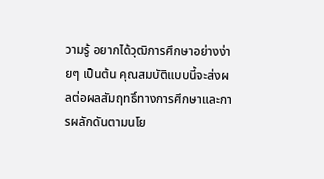วามรู้ อยากได้วุฒิการศึกษาอย่างง่ายๆ เป็นต้น คุณสมบัติแบบนี้จะส่งผลต่อผลสัมฤทธิ์ทางการศึกษาและการผลักดันตามนโย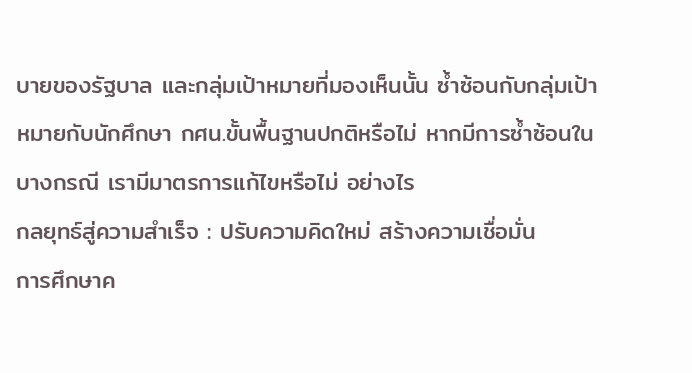บายของรัฐบาล และกลุ่มเป้าหมายที่มองเห็นนั้น ซ้ำซ้อนกับกลุ่มเป้าหมายกับนักศึกษา กศน.ขั้นพื้นฐานปกติหรือไม่ หากมีการซ้ำซ้อนในบางกรณี เรามีมาตรการแก้ไขหรือไม่ อย่างไร
กลยุทธ์สู่ความสำเร็จ : ปรับความคิดใหม่ สร้างความเชื่อมั่น
การศึกษาค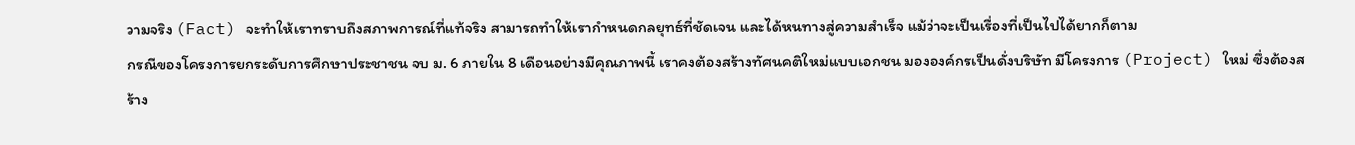วามจริง (Fact) จะทำให้เราทราบถึงสภาพการณ์ที่แท้จริง สามารถทำให้เรากำหนดกลยุทธ์ที่ชัดเจน และได้หนทางสู่ความสำเร็จ แม้ว่าจะเป็นเรื่องที่เป็นไปได้ยากก็ตาม
กรณีของโครงการยกระดับการศึกษาประชาชน จบ ม. 6 ภายใน 8 เดือนอย่างมีคุณภาพนี้ เราคงต้องสร้างทัศนคติใหม่แบบเอกชน มององค์กรเป็นดั่งบริษัท มีโครงการ (Project) ใหม่ ซึ่งต้องสร้าง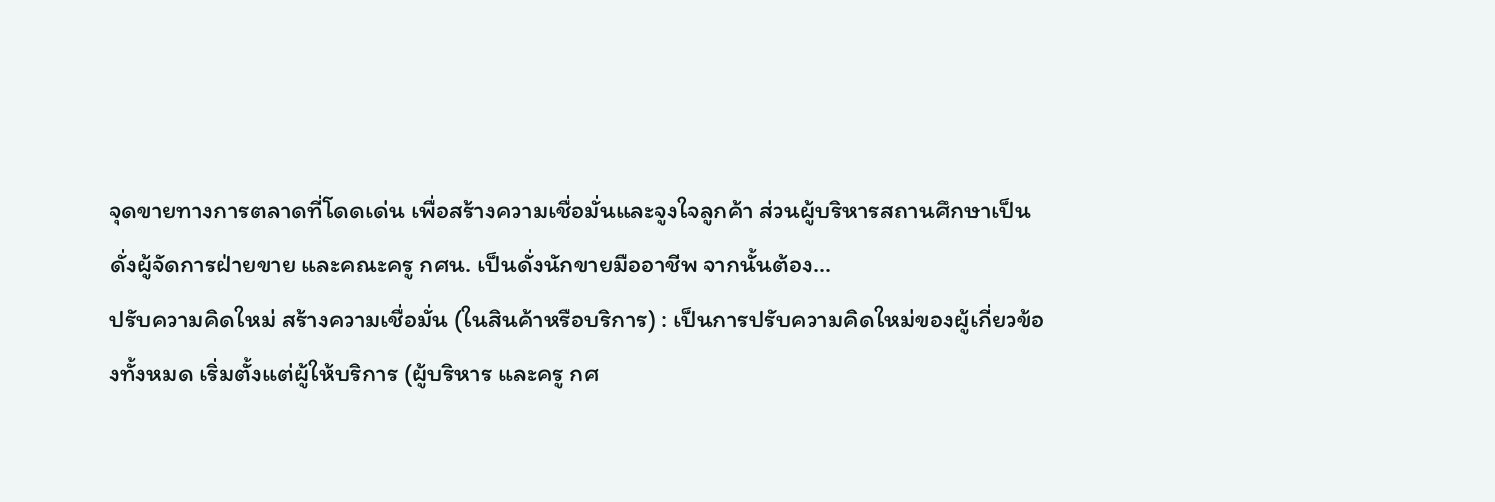จุดขายทางการตลาดที่โดดเด่น เพื่อสร้างความเชื่อมั่นและจูงใจลูกค้า ส่วนผู้บริหารสถานศึกษาเป็นดั่งผู้จัดการฝ่ายขาย และคณะครู กศน. เป็นดั่งนักขายมืออาชีพ จากนั้นต้อง...
ปรับความคิดใหม่ สร้างความเชื่อมั่น (ในสินค้าหรือบริการ) : เป็นการปรับความคิดใหม่ของผู้เกี่ยวข้องทั้งหมด เริ่มตั้งแต่ผู้ให้บริการ (ผู้บริหาร และครู กศ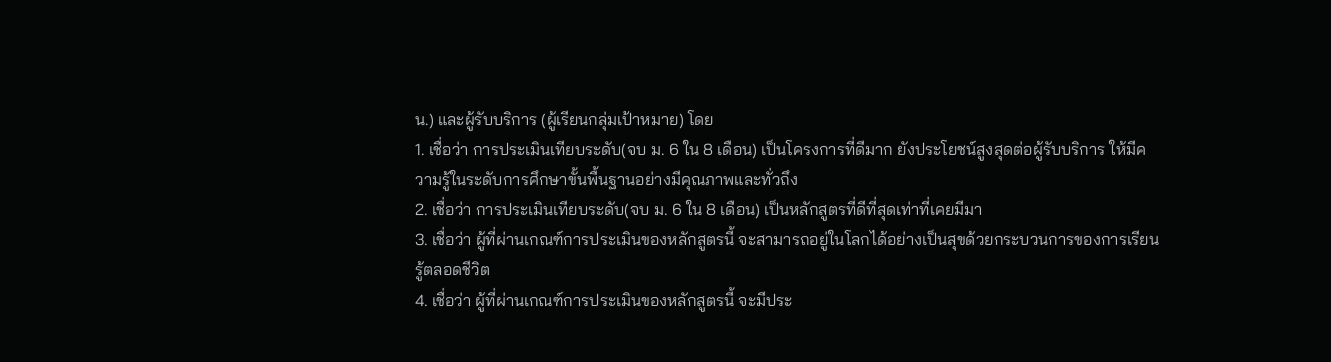น.) และผู้รับบริการ (ผู้เรียนกลุ่มเป้าหมาย) โดย
1. เชื่อว่า การประเมินเทียบระดับ(จบ ม. 6 ใน 8 เดือน) เป็นโครงการที่ดีมาก ยังประโยชน์สูงสุดต่อผู้รับบริการ ให้มีความรู้ในระดับการศึกษาขั้นพื้นฐานอย่างมีคุณภาพและทั่วถึง
2. เชื่อว่า การประเมินเทียบระดับ(จบ ม. 6 ใน 8 เดือน) เป็นหลักสูตรที่ดีที่สุดเท่าที่เคยมีมา
3. เชื่อว่า ผู้ที่ผ่านเกณฑ์การประเมินของหลักสูตรนี้ จะสามารถอยู่ในโลกได้อย่างเป็นสุขด้วยกระบวนการของการเรียนรู้ตลอดชีวิต
4. เชื่อว่า ผู้ที่ผ่านเกณฑ์การประเมินของหลักสูตรนี้ จะมีประ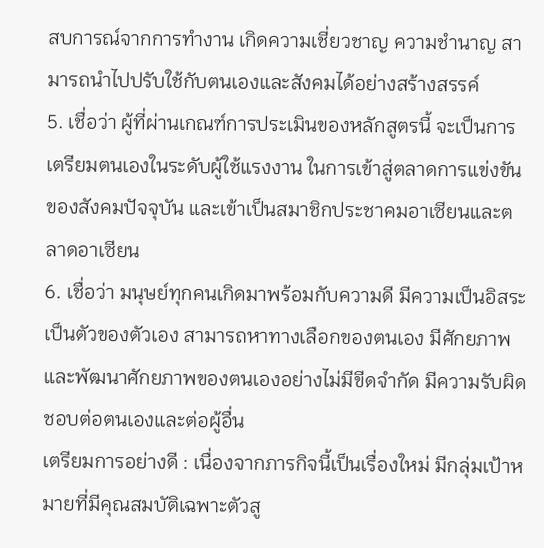สบการณ์จากการทำงาน เกิดความเชี่ยวชาญ ความชำนาญ สามารถนำไปปรับใช้กับตนเองและสังคมได้อย่างสร้างสรรค์
5. เชื่อว่า ผู้ที่ผ่านเกณฑ์การประเมินของหลักสูตรนี้ จะเป็นการเตรียมตนเองในระดับผู้ใช้แรงงาน ในการเข้าสู่ตลาดการแข่งขันของสังคมปัจจุบัน และเข้าเป็นสมาชิกประชาคมอาเซียนและตลาดอาเซียน
6. เชื่อว่า มนุษย์ทุกคนเกิดมาพร้อมกับความดี มีความเป็นอิสระ เป็นตัวของตัวเอง สามารถหาทางเลือกของตนเอง มีศักยภาพและพัฒนาศักยภาพของตนเองอย่างไม่มีขีดจำกัด มีความรับผิดชอบต่อตนเองและต่อผู้อื่น
เตรียมการอย่างดี : เนื่องจากภารกิจนี้เป็นเรื่องใหม่ มีกลุ่มเป้าหมายที่มีคุณสมบัติเฉพาะตัวสู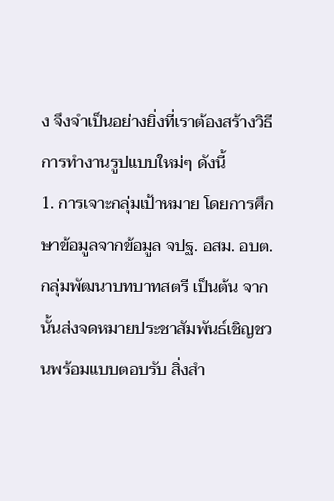ง จึงจำเป็นอย่างยิ่งที่เราต้องสร้างวิธีการทำงานรูปแบบใหม่ๆ ดังนี้
1. การเจาะกลุ่มเป้าหมาย โดยการศึกษาข้อมูลจากข้อมูล จปฐ. อสม. อบต. กลุ่มพัฒนาบทบาทสตรี เป็นต้น จากนั้นส่งจดหมายประชาสัมพันธ์เชิญชวนพร้อมแบบตอบรับ สิ่งสำ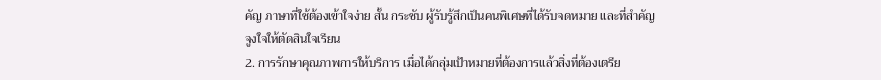คัญ ภาษาที่ใช้ต้องเข้าใจง่าย สั้น กระชับ ผู้รับรู้สึกเป็นคนพิเศษที่ได้รับจดหมาย และที่สำคัญจูงใจให้ตัดสินใจเรียน
2. การรักษาคุณภาพการให้บริการ เมื่อได้กลุ่มเป้าหมายที่ต้องการแล้วสิ่งที่ต้องเตรีย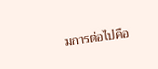มการต่อไปคือ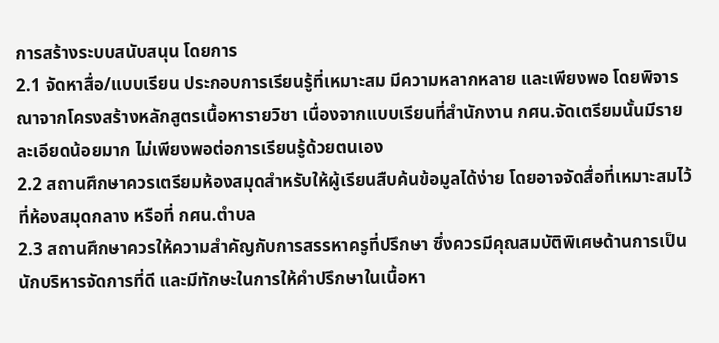การสร้างระบบสนับสนุน โดยการ
2.1 จัดหาสื่อ/แบบเรียน ประกอบการเรียนรู้ที่เหมาะสม มีความหลากหลาย และเพียงพอ โดยพิจารณาจากโครงสร้างหลักสูตรเนื้อหารายวิชา เนื่องจากแบบเรียนที่สำนักงาน กศน.จัดเตรียมนั้นมีรายละเอียดน้อยมาก ไม่เพียงพอต่อการเรียนรู้ด้วยตนเอง
2.2 สถานศึกษาควรเตรียมห้องสมุดสำหรับให้ผู้เรียนสืบค้นข้อมูลได้ง่าย โดยอาจจัดสื่อที่เหมาะสมไว้ที่ห้องสมุดกลาง หรือที่ กศน.ตำบล
2.3 สถานศึกษาควรให้ความสำคัญกับการสรรหาครูที่ปรึกษา ซึ่งควรมีคุณสมบัติพิเศษด้านการเป็นนักบริหารจัดการที่ดี และมีทักษะในการให้คำปรึกษาในเนื้อหา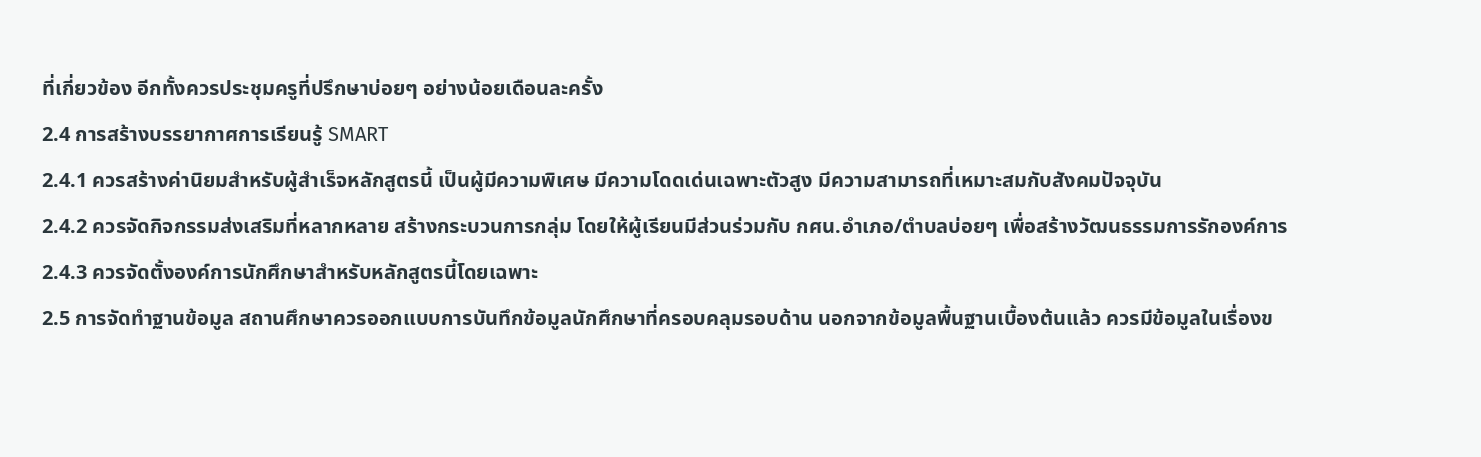ที่เกี่ยวข้อง อีกทั้งควรประชุมครูที่ปรึกษาบ่อยๆ อย่างน้อยเดือนละครั้ง
2.4 การสร้างบรรยากาศการเรียนรู้ SMART
2.4.1 ควรสร้างค่านิยมสำหรับผู้สำเร็จหลักสูตรนี้ เป็นผู้มีความพิเศษ มีความโดดเด่นเฉพาะตัวสูง มีความสามารถที่เหมาะสมกับสังคมปัจจุบัน
2.4.2 ควรจัดกิจกรรมส่งเสริมที่หลากหลาย สร้างกระบวนการกลุ่ม โดยให้ผู้เรียนมีส่วนร่วมกับ กศน.อำเภอ/ตำบลบ่อยๆ เพื่อสร้างวัฒนธรรมการรักองค์การ
2.4.3 ควรจัดตั้งองค์การนักศึกษาสำหรับหลักสูตรนี้โดยเฉพาะ
2.5 การจัดทำฐานข้อมูล สถานศึกษาควรออกแบบการบันทึกข้อมูลนักศึกษาที่ครอบคลุมรอบด้าน นอกจากข้อมูลพื้นฐานเบื้องต้นแล้ว ควรมีข้อมูลในเรื่องข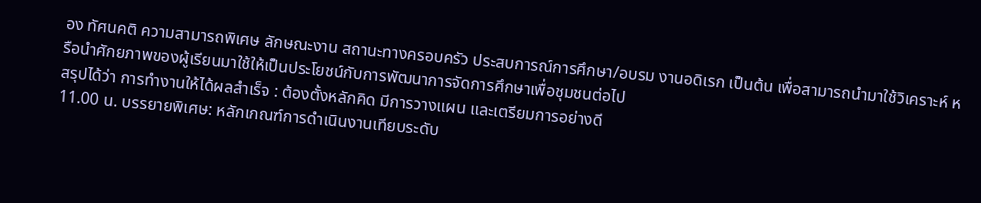อง ทัศนคติ ความสามารถพิเศษ ลักษณะงาน สถานะทางครอบครัว ประสบการณ์การศึกษา/อบรม งานอดิเรก เป็นต้น เพื่อสามารถนำมาใช้วิเคราะห์ หรือนำศักยภาพของผู้เรียนมาใช้ให้เป็นประโยชน์กับการพัฒนาการจัดการศึกษาเพื่อชุมชนต่อไป
สรุปได้ว่า การทำงานให้ได้ผลสำเร็จ : ต้องตั้งหลักคิด มีการวางแผน และเตรียมการอย่างดี
11.00 น. บรรยายพิเศษ: หลักเกณฑ์การดำเนินงานเทียบระดับ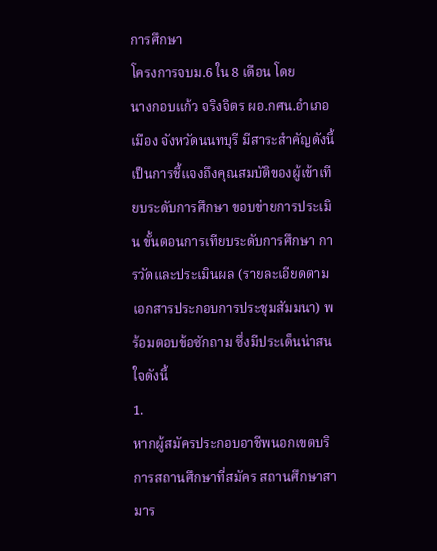การศึกษา
โครงการจบม.6 ใน 8 เดือน โดย
นางกอบแก้ว จริงจิตร ผอ.กศน.อำเภอเมือง จังหวัดนนทบุรี มีสาระสำคัญดังนี้
เป็นการชี้แจงถึงคุณสมบัติของผู้เข้าเทียบระดับการศึกษา ขอบข่ายการประเมิน ขั้นตอนการเทียบระดับการศึกษา การวัดและประเมินผล (รายละเอียดตามเอกสารประกอบการประชุมสัมมนา) พร้อมตอบข้อซักถาม ซึ่งมีประเด็นน่าสนใจดังนี้
1.
หากผู้สมัครประกอบอาชีพนอกเขตบริการสถานศึกษาที่สมัคร สถานศึกษาสามาร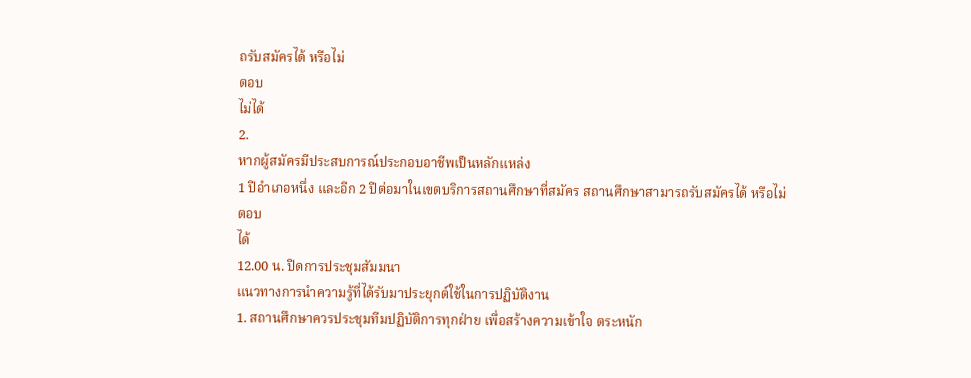ถรับสมัครได้ หรือไม่
ตอบ
ไม่ได้
2.
หากผู้สมัครมีประสบการณ์ประกอบอาชีพเป็นหลักแหล่ง
1 ปีอำเภอหนึ่ง และอีก 2 ปีต่อมาในเขตบริการสถานศึกษาที่สมัคร สถานศึกษาสามารถรับสมัครได้ หรือไม่
ตอบ
ได้
12.00 น. ปิดการประชุมสัมมนา
แนวทางการนำความรู้ที่ได้รับมาประยุกต์ใช้ในการปฏิบัติงาน
1. สถานศึกษาควรประชุมทีมปฏิบัติการทุกฝ่าย เพื่อสร้างความเข้าใจ ตระหนัก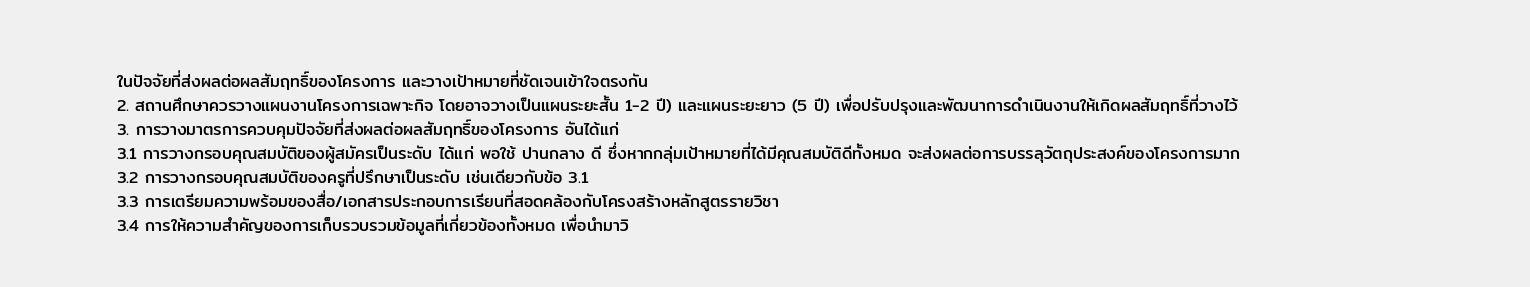ในปัจจัยที่ส่งผลต่อผลสัมฤทธิ์ของโครงการ และวางเป้าหมายที่ชัดเจนเข้าใจตรงกัน
2. สถานศึกษาควรวางแผนงานโครงการเฉพาะกิจ โดยอาจวางเป็นแผนระยะสั้น 1-2 ปี) และแผนระยะยาว (5 ปี) เพื่อปรับปรุงและพัฒนาการดำเนินงานให้เกิดผลสัมฤทธิ์ที่วางไว้
3. การวางมาตรการควบคุมปัจจัยที่ส่งผลต่อผลสัมฤทธิ์ของโครงการ อันได้แก่
3.1 การวางกรอบคุณสมบัติของผู้สมัครเป็นระดับ ได้แก่ พอใช้ ปานกลาง ดี ซึ่งหากกลุ่มเป้าหมายที่ได้มีคุณสมบัติดีทั้งหมด จะส่งผลต่อการบรรลุวัตถุประสงค์ของโครงการมาก
3.2 การวางกรอบคุณสมบัติของครูที่ปรึกษาเป็นระดับ เช่นเดียวกับข้อ 3.1
3.3 การเตรียมความพร้อมของสื่อ/เอกสารประกอบการเรียนที่สอดคล้องกับโครงสร้างหลักสูตรรายวิชา
3.4 การให้ความสำคัญของการเก็บรวบรวมข้อมูลที่เกี่ยวข้องทั้งหมด เพื่อนำมาวิ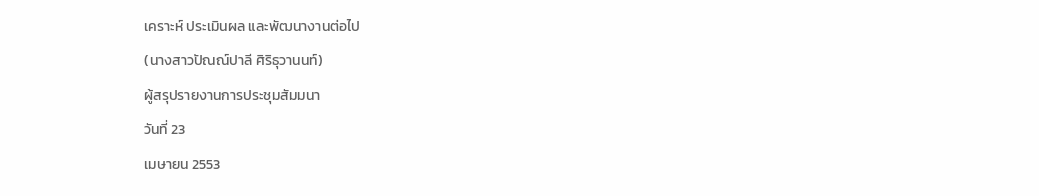เคราะห์ ประเมินผล และพัฒนางานต่อไป
(นางสาวปัณณ์ปาลี ศิริธุวานนท์)
ผู้สรุปรายงานการประชุมสัมมนา
วันที่ 23
เมษายน 2553